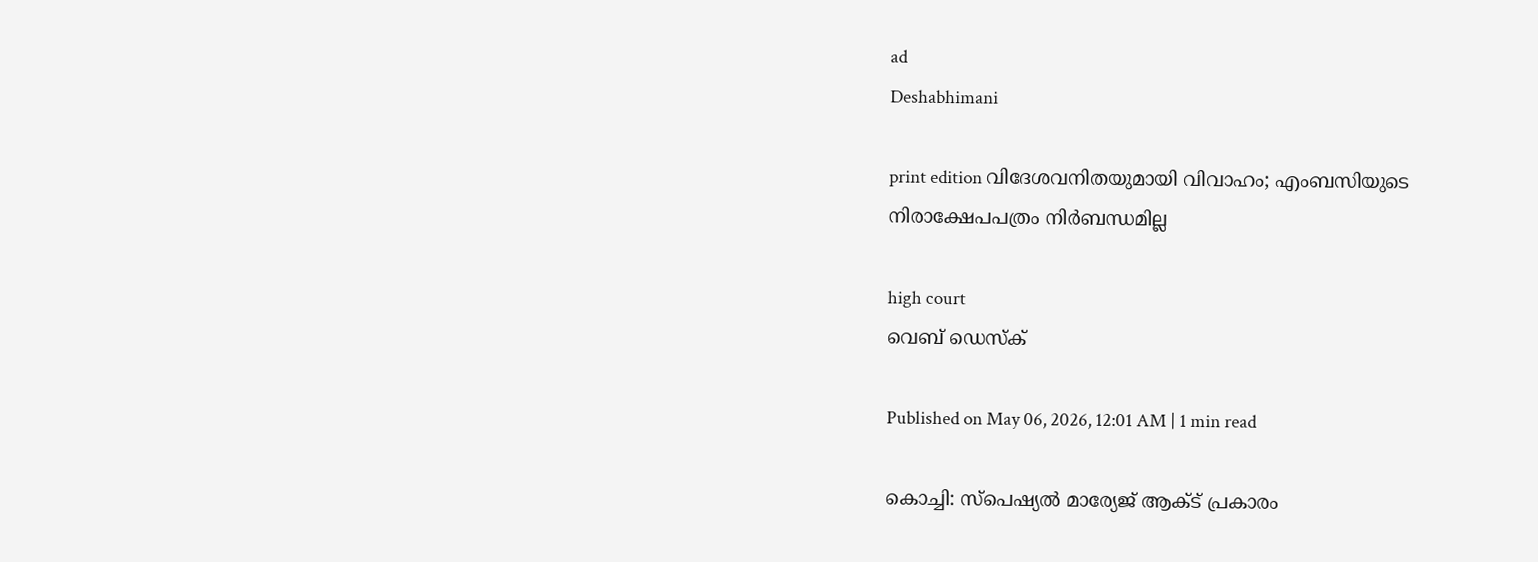ad
Deshabhimani

print edition വിദേശവനിതയുമായി വിവാഹം; എംബസിയുടെ
നിരാക്ഷേപപത്രം നിർബന്ധമില്ല

high court
വെബ് ഡെസ്ക്

Published on May 06, 2026, 12:01 AM | 1 min read

കൊച്ചി: സ്പെഷ്യൽ മാര്യേജ് ആക്ട് പ്രകാരം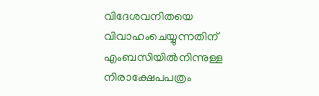വിദേശവനിതയെ വിവാഹംചെയ്യുന്നതിന് എംബസിയിൽനിന്നുള്ള നിരാക്ഷേപപത്രം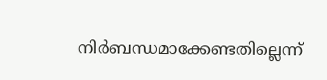നിർബന്ധമാക്കേണ്ടതില്ലെന്ന്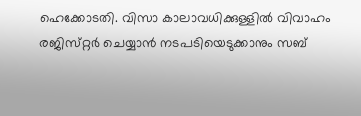ഹെക്കോടതി. വിസാ കാലാവധിക്കുള്ളിൽ വിവാഹം രജിസ്‌റ്റർ ചെയ്യാൻ നടപടിയെടുക്കാനും സബ്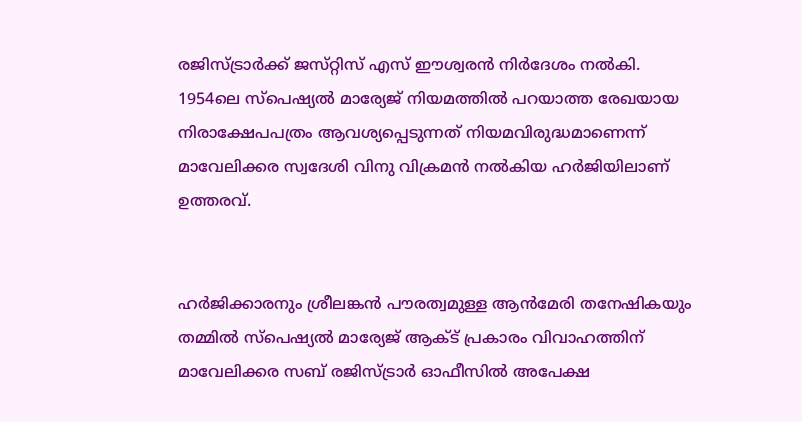രജിസ്ട്രാർക്ക് ജസ്‌റ്റിസ് എസ് ഈശ്വരൻ നിർദേശം നൽകി. 1954ലെ സ്പെഷ്യൽ മാര്യേജ് നിയമത്തിൽ പറയാത്ത രേഖയായ നിരാക്ഷേപപത്രം ആവശ്യപ്പെടുന്നത് നിയമവിരുദ്ധമാണെന്ന് മാവേലിക്കര സ്വദേശി വിനു വിക്രമൻ നൽകിയ ഹർജിയിലാണ് ഉത്തരവ്.


ഹർജിക്കാരനും ശ്രീലങ്കൻ പൗരത്വമുള്ള ആൻമേരി തനേഷികയും തമ്മിൽ സ്പെഷ്യൽ മാര്യേജ് ആക്ട് പ്രകാരം വിവാഹത്തിന്‌ മാവേലിക്കര സബ് രജിസ്ട്രാർ ഓഫീസിൽ അപേക്ഷ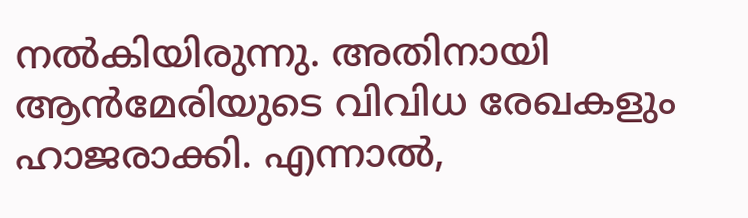നൽകിയിരുന്നു. അതിനായി ആൻമേരിയുടെ വിവിധ രേഖകളും ഹാജരാക്കി. എന്നാൽ,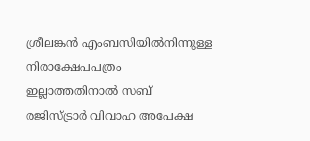ശ്രീലങ്കൻ എംബസിയിൽനിന്നുള്ള നിരാക്ഷേപപത്രം ഇല്ലാത്തതിനാൽ സബ് രജിസ്ട്രാർ വിവാഹ അപേക്ഷ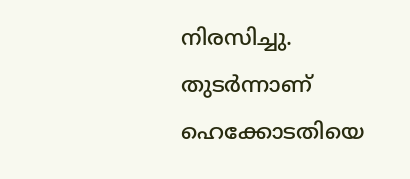നിരസിച്ചു. തുടർന്നാണ് ഹെക്കോടതിയെ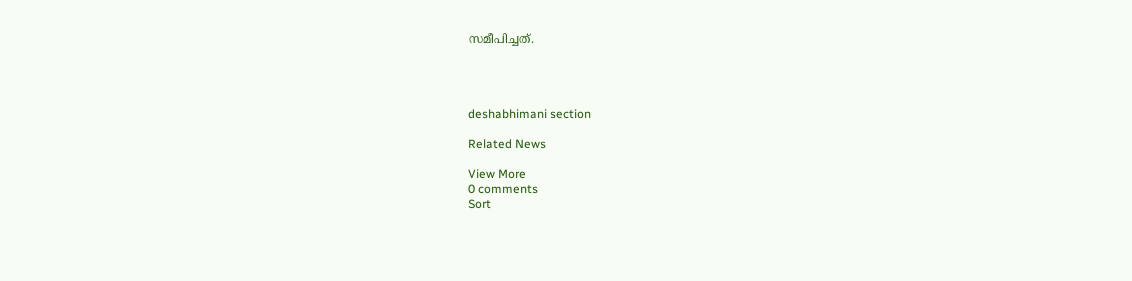സമീപിച്ചത്.




deshabhimani section

Related News

View More
0 comments
Sort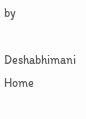by

Deshabhimani
Home